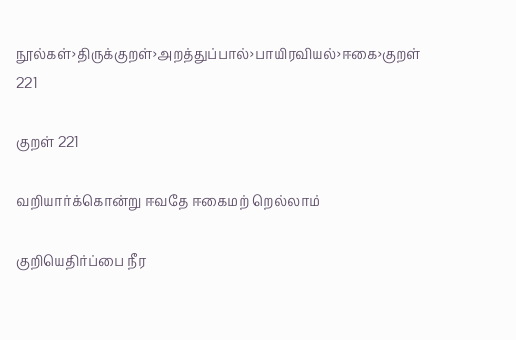நூல்கள்›திருக்குறள்›அறத்துப்பால்›பாயிரவியல்›ஈகை›குறள் 221

குறள் 221

வறியார்க்கொன்று ஈவதே ஈகைமற் றெல்லாம்

குறியெதிர்ப்பை நீர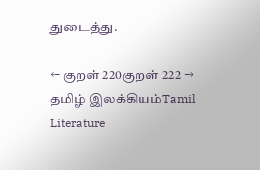துடைத்து.

← குறள் 220குறள் 222 →
தமிழ் இலக்கியம்Tamil Literature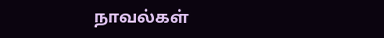நாவல்கள்